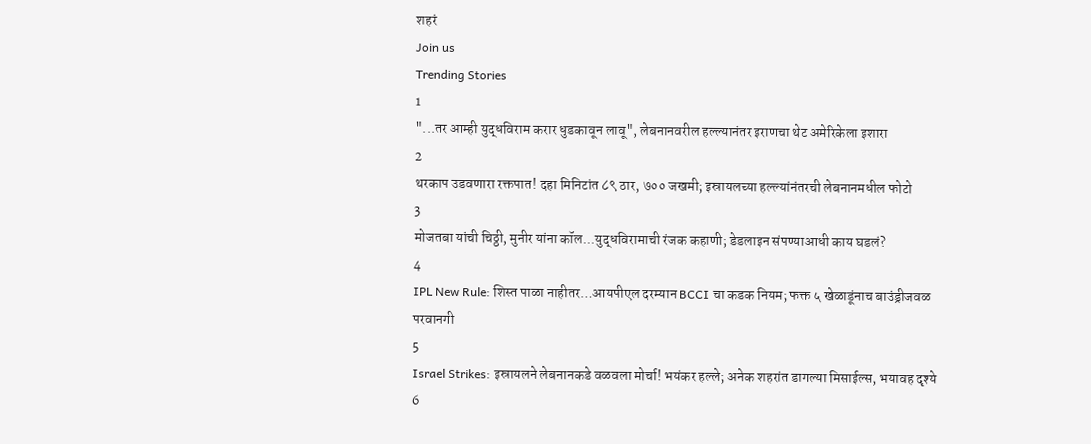शहरं
Join us
Trending Stories
1
"...तर आम्ही युद्धविराम करार धुडकावून लावू", लेबनानवरील हल्ल्यानंतर इराणचा थेट अमेरिकेला इशारा
2
थरकाप उडवणारा रक्तपात! दहा मिनिटांत ८९ ठार, ७०० जखमी; इस्रायलच्या हल्ल्यांनंतरची लेबनानमधील फोटो
3
मोजतबा यांची चिठ्ठी, मुनीर यांना कॉल...युद्धविरामाची रंजक कहाणी; डेडलाइन संपण्याआधी काय घडलं?
4
IPL New Rule: शिस्त पाळा नाहीतर…आयपीएल दरम्यान BCCI चा कडक नियम; फक्त ५ खेळाडूंनाच बाउंड्रीजवळ परवानगी
5
Israel Strikes: इस्रायलने लेबनानकडे वळवला मोर्चा! भयंकर हल्ले; अनेक शहरांत डागल्या मिसाईल्स, भयावह दृश्ये
6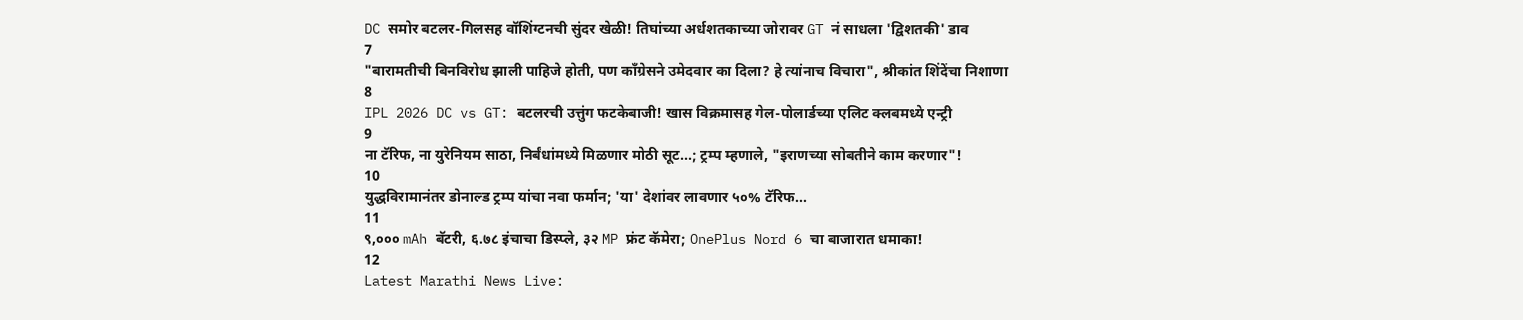DC समोर बटलर-गिलसह वॉशिंग्टनची सुंदर खेळी! तिघांच्या अर्धशतकाच्या जोरावर GT नं साधला 'द्विशतकी' डाव
7
"बारामतीची बिनविरोध झाली पाहिजे होती, पण काँग्रेसने उमेदवार का दिला? हे त्यांनाच विचारा", श्रीकांत शिंदेंचा निशाणा
8
IPL 2026 DC vs GT: बटलरची उत्तुंग फटकेबाजी! खास विक्रमासह गेल-पोलार्डच्या एलिट क्लबमध्ये एन्ट्री
9
ना टॅरिफ, ना युरेनियम साठा, निर्बंधांमध्ये मिळणार मोठी सूट...; ट्रम्प म्हणाले, "इराणच्या सोबतीने काम करणार"!
10
युद्धविरामानंतर डोनाल्ड ट्रम्प यांचा नवा फर्मान; 'या' देशांवर लावणार ५०% टॅरिफ...
11
९,००० mAh बॅटरी, ६.७८ इंचाचा डिस्प्ले, ३२ MP फ्रंट कॅमेरा; OnePlus Nord 6 चा बाजारात धमाका!
12
Latest Marathi News Live: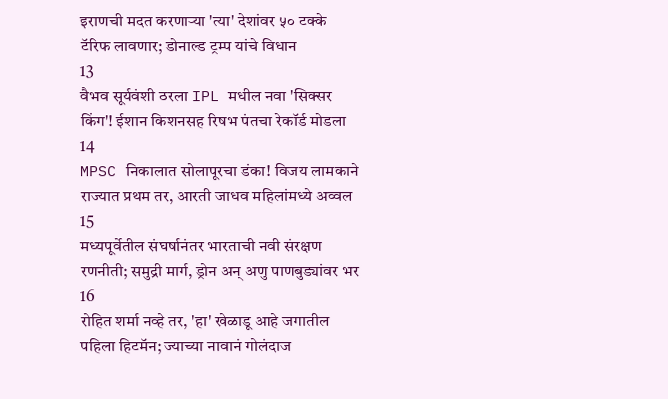इराणची मदत करणाऱ्या 'त्या' देशांवर ५० टक्के टॅरिफ लावणार; डोनाल्ड ट्रम्प यांचे विधान
13
वैभव सूर्यवंशी ठरला IPL मधील नवा 'सिक्सर किंग'! ईशान किशनसह रिषभ पंतचा रेकॉर्ड मोडला
14
MPSC निकालात सोलापूरचा डंका! विजय लामकाने राज्यात प्रथम तर, आरती जाधव महिलांमध्ये अव्वल
15
मध्यपूर्वेतील संघर्षानंतर भारताची नवी संरक्षण रणनीती; समुद्री मार्ग, ड्रोन अन् अणु पाणबुड्यांवर भर
16
रोहित शर्मा नव्हे तर, 'हा' खेळाडू आहे जगातील पहिला हिटमॅन; ज्याच्या नावानं गोलंदाज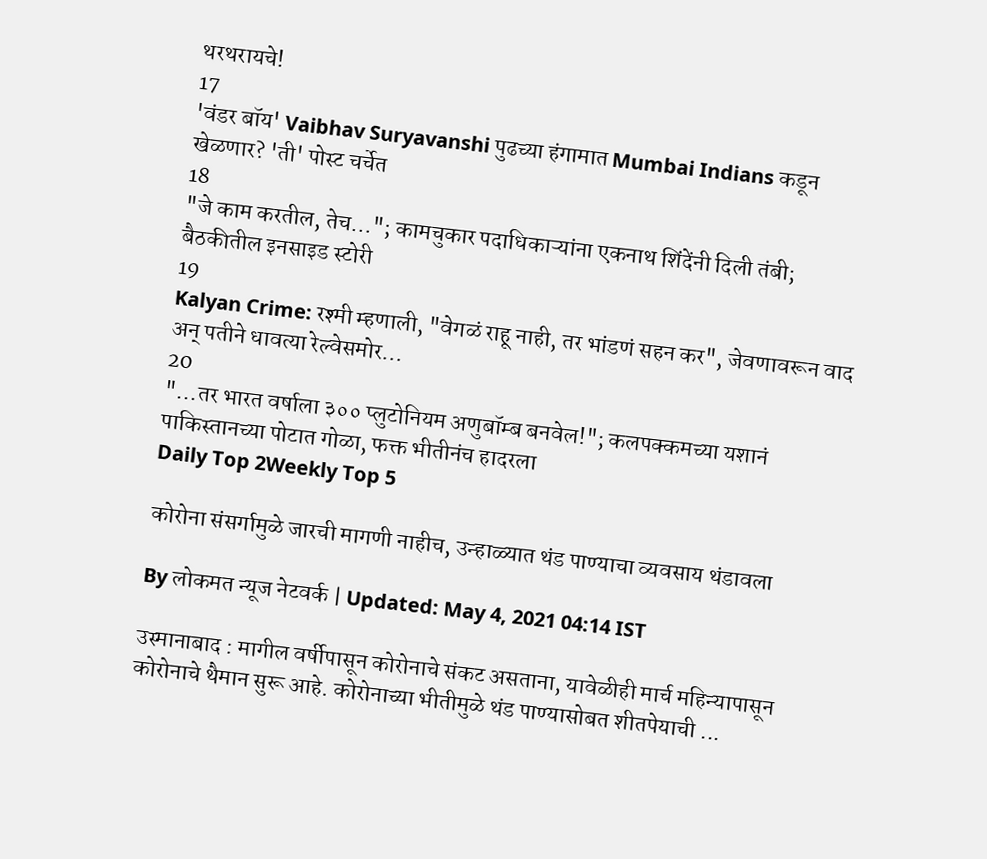थरथरायचे!
17
'वंडर बॉय' Vaibhav Suryavanshi पुढच्या हंगामात Mumbai Indians कडून खेळणार? 'ती' पोस्ट चर्चेत
18
"जे काम करतील, तेच..."; कामचुकार पदाधिकाऱ्यांना एकनाथ शिंदेंनी दिली तंबी; बैठकीतील इनसाइड स्टोरी
19
Kalyan Crime: रश्मी म्हणाली, "वेगळं राहू नाही, तर भांडणं सहन कर", जेवणावरून वाद अन् पतीने धावत्या रेल्वेसमोर...
20
"...तर भारत वर्षाला ३०० प्लुटोनियम अणुबॉम्ब बनवेल!"; कलपक्कमच्या यशानं पाकिस्तानच्या पोटात गोळा, फक्त भीतीनंच हादरला
Daily Top 2Weekly Top 5

कोरोना संसर्गामुळे जारची मागणी नाहीच, उन्हाळ्यात थंड पाण्याचा व्यवसाय थंडावला

By लोकमत न्यूज नेटवर्क | Updated: May 4, 2021 04:14 IST

उस्मानाबाद : मागील वर्षीपासून कोरोनाचे संकट असताना, यावेळीही मार्च महिन्यापासून कोरोनाचे थैमान सुरू आहे. कोरोनाच्या भीतीमुळे थंड पाण्यासोबत शीतपेयाची ...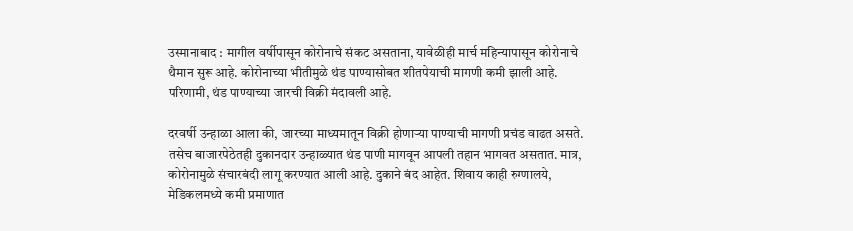उस्मानाबाद : मागील वर्षीपासून कोरोनाचे संकट असताना, यावेळीही मार्च महिन्यापासून कोरोनाचे थैमान सुरू आहे. कोरोनाच्या भीतीमुळे थंड पाण्यासोबत शीतपेयाची मागणी कमी झाली आहे. परिणामी, थंड पाण्याच्या जारची विक्री मंदावली आहे.

दरवर्षी उन्हाळा आला की, जारच्या माध्यमातून विक्री होणाऱ्या पाण्याची मागणी प्रचंड वाढत असते. तसेच बाजारपेठेतही दुकानदार उन्हाळ्यात थंड पाणी मागवून आपली तहान भागवत असतात. मात्र, कोरोनामुळे संचारबंदी लागू करण्यात आली आहे. दुकाने बंद आहेत. शिवाय काही रुग्णालये, मेडिकलमध्ये कमी प्रमाणात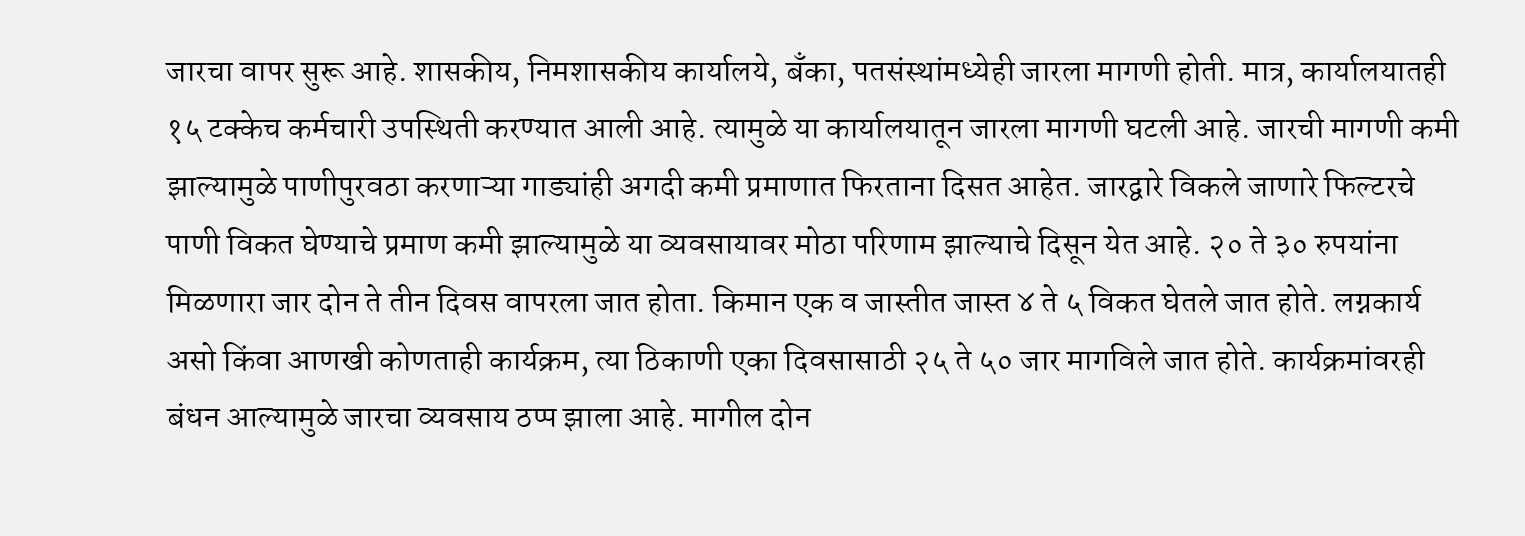जारचा वापर सुरू आहे. शासकीय, निमशासकीय कार्यालये, बँका, पतसंस्थांमध्येही जारला मागणी होती. मात्र, कार्यालयातही १५ टक्केच कर्मचारी उपस्थिती करण्यात आली आहे. त्यामुळे या कार्यालयातून जारला मागणी घटली आहे. जारची मागणी कमी झाल्यामुळे पाणीपुरवठा करणाऱ्या गाड्यांही अगदी कमी प्रमाणात फिरताना दिसत आहेत. जारद्वारे विकले जाणारे फिल्टरचे पाणी विकत घेण्याचे प्रमाण कमी झाल्यामुळे या व्यवसायावर मोठा परिणाम झाल्याचे दिसून येत आहे. २० ते ३० रुपयांना मिळणारा जार दोन ते तीन दिवस वापरला जात होता. किमान एक व जास्तीत जास्त ४ ते ५ विकत घेतले जात होते. लग्नकार्य असो किंवा आणखी कोणताही कार्यक्रम, त्या ठिकाणी एका दिवसासाठी २५ ते ५० जार मागविले जात होते. कार्यक्रमांवरही बंधन आल्यामुळे जारचा व्यवसाय ठप्प झाला आहे. मागील दोन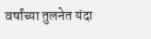वर्षांच्या तुलनेत यंदा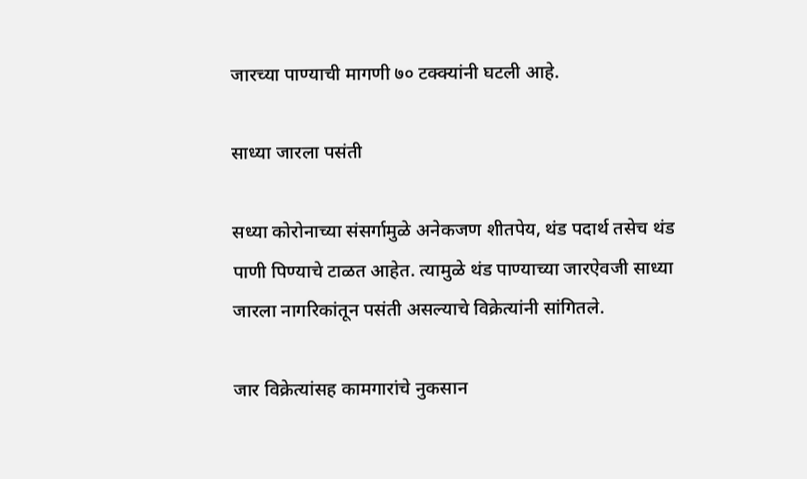जारच्या पाण्याची मागणी ७० टक्क्यांनी घटली आहे.

साध्या जारला पसंती

सध्या कोरोनाच्या संसर्गामुळे अनेकजण शीतपेय, थंड पदार्थ तसेच थंड पाणी पिण्याचे टाळत आहेत. त्यामुळे थंड पाण्याच्या जारऐवजी साध्या जारला नागरिकांतून पसंती असल्याचे विक्रेत्यांनी सांगितले.

जार विक्रेत्यांसह कामगारांचे नुकसान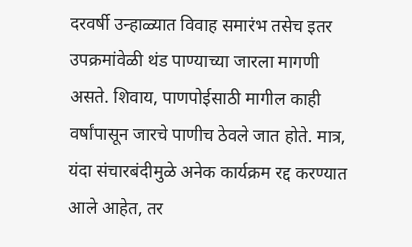दरवर्षी उन्हाळ्यात विवाह समारंभ तसेच इतर उपक्रमांवेळी थंड पाण्याच्या जारला मागणी असते. शिवाय, पाणपोईसाठी मागील काही वर्षांपासून जारचे पाणीच ठेवले जात होते. मात्र, यंदा संचारबंदीमुळे अनेक कार्यक्रम रद्द करण्यात आले आहेत, तर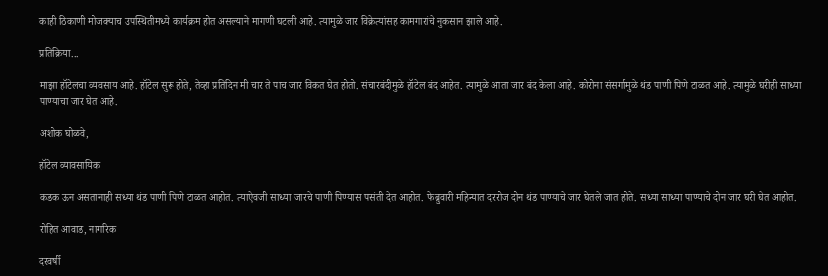काही ठिकाणी मोजक्याच उपस्थितीमध्ये कार्यक्रम होत असल्याने मागणी घटली आहे. त्यामुळे जार विक्रेत्यांसह कामगारांचे नुकसान झाले आहे.

प्रतिक्रिया...

माझा हॉटेलचा व्यवसाय आहे. हॉटेल सुरू होते, तेव्हा प्रतिदिन मी चार ते पाच जार विकत घेत होतो. संचारबंदीमुळे हॉटेल बंद आहेत. त्यामुळे आता जार बंद केला आहे. कोरोना संसर्गामुळे थंड पाणी पिणे टाळत आहे. त्यामुळे घरीही साध्या पाण्याचा जार घेत आहे.

अशोक घोळवे,

हॉटेल व्यावसायिक

कडक ऊन असतानाही सध्या थंड पाणी पिणे टाळत आहोत. त्याऐवजी साध्या जारचे पाणी पिण्यास पसंती देत आहोत. फेब्रुवारी महिन्यात दररोज दोन थंड पाण्याचे जार घेतले जात होते. सध्या साध्या पाण्याचे दोन जार घरी घेत आहोत.

रोहित आवाड, नागरिक

दरवर्षी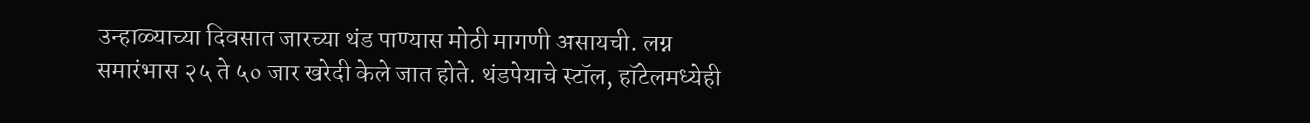उन्हाळ्याच्या दिवसात जारच्या थंड पाण्यास मोठी मागणी असायची. लग्न समारंभास २५ ते ५० जार खरेदी केले जात होते. थंडपेयाचे स्टॉल, हॉटेलमध्येही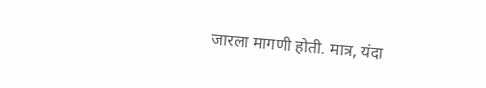जारला मागणी होती. मात्र, यंदा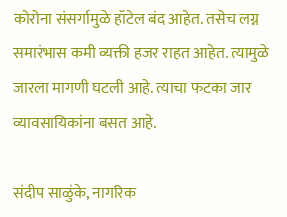कोरोना संसर्गामुळे हॉटेल बंद आहेत. तसेच लग्न समारंभास कमी व्यक्ती हजर राहत आहेत. त्यामुळे जारला मागणी घटली आहे. त्याचा फटका जार व्यावसायिकांना बसत आहे.

संदीप साळुंके, नागरिक